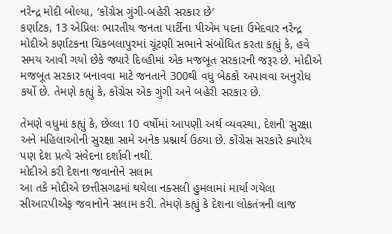નરેન્દ્ર મોદી બોલ્યા, ‘કોંગ્રેસ ગુંગી-બહેરી સરકાર છે’
કર્ણાટક, 13 એપ્રિલઃ ભારતીય જનતા પાર્ટીના પીએમ પદના ઉમેદવાર નરેન્દ્ર મોદીએ કર્ણાટકના ચિકબલાપુરમાં ચૂંટણી સભાને સંબોધિત કરતા કહ્યું કે, હવે સમય આવી ગયો છેકે જ્યારે દિલ્હીમાં એક મજબૂત સરકારની જરૂર છે. મોદીએ મજબૂત સરકાર બનાવવા માટે જનતાને 300થી વધુ બેઠકો અપાવવા અનુરોધ કર્યો છે. તેમણે કહ્યું કે, કોંગ્રેસ એક ગુંગી અને બહેરી સરકાર છે.

તેમણે વધુમાં કહ્યું કે, છેલ્લા 10 વર્ષોમાં આપણી અર્થ વ્યવસ્થા, દેશની સુરક્ષા અને મહિલાઓની સુરક્ષા સામે અનેક પ્રશ્નાર્થ ઉઠ્યા છે. કોંગ્રેસ સરકારે ક્યારેય પણ દેશ પ્રત્યે સંવેદના દર્શાવી નથી.
મોદીએ કરી દેશના જવાનોને સલામ
આ તકે મોદીએ છત્તીસગઢમાં થયેલા નક્સલી હુમલામાં માર્યા ગયેલા સીઆરપીએફ જવાનોને સલામ કરી. તેમણે કહ્યું કે દેશના લોકતંત્રની લાજ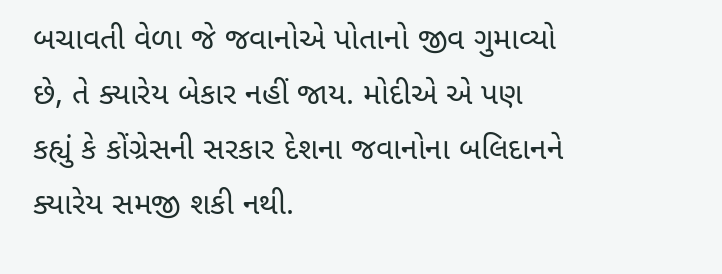બચાવતી વેળા જે જવાનોએ પોતાનો જીવ ગુમાવ્યો છે, તે ક્યારેય બેકાર નહીં જાય. મોદીએ એ પણ કહ્યું કે કોંગ્રેસની સરકાર દેશના જવાનોના બલિદાનને ક્યારેય સમજી શકી નથી.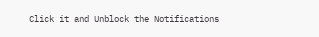Click it and Unblock the Notifications